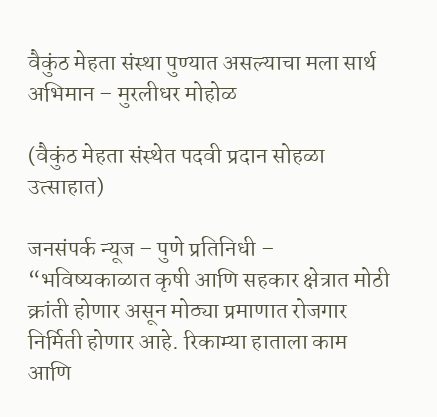वैकुंठ मेहता संस्था पुण्यात असल्याचा मला सार्थ अभिमान – मुरलीधर मोहोळ

(वैकुंठ मेहता संस्थेत पदवी प्रदान सोहळा उत्साहात)

जनसंपर्क न्यूज – पुणे प्रतिनिधी – “भविष्यकाळात कृषी आणि सहकार क्षेत्रात मोठी क्रांती होणार असून मोठ्या प्रमाणात रोजगार निर्मिती होणार आहे. रिकाम्या हाताला काम आणि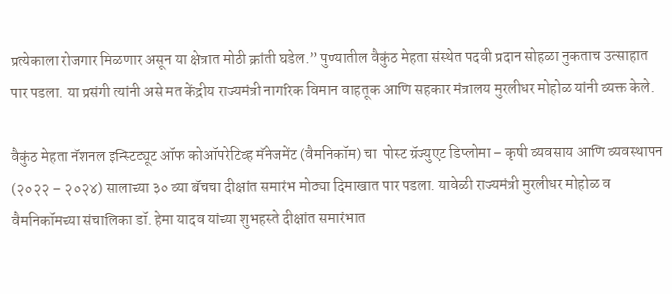प्रत्येकाला रोजगार मिळणार असून या क्षेत्रात मोठी क्रांती घडेल.” पुण्यातील वैकुंठ मेहता संस्थेत पदवी प्रदान सोहळा नुकताच उत्साहात पार पडला. या प्रसंगी त्यांनी असे मत केंद्रीय राज्यमंत्री नागरिक विमान वाहतूक आणि सहकार मंत्रालय मुरलीधर मोहोळ यांनी व्यक्त केले.

वैकुंठ मेहता नॅशनल इन्स्टिट्यूट ऑफ कोऑपरेटिव्ह मॅनेजमेंट (वैमनिकॉम) चा  पोस्ट ग्रॅज्युएट डिप्लोमा – कृषी व्यवसाय आणि व्यवस्थापन (२०२२ – २०२४) सालाच्या ३० व्या बॅचचा दीक्षांत समारंभ मोठ्या दिमाखात पार पडला. यावेळी राज्यमंत्री मुरलीधर मोहोळ व वैमनिकॉमच्या संचालिका डॉ. हेमा यादव यांच्या शुभहस्ते दीक्षांत समारंभात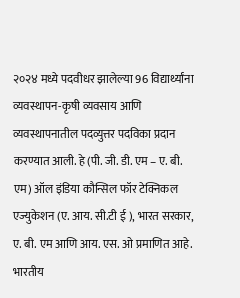२०२४ मध्ये पदवीधर झालेल्या 96 विद्यार्थ्यांना व्यवस्थापन-कृषी व्यवसाय आणि व्यवस्थापनातील पदव्युत्तर पदविका प्रदान करण्यात आली. हे (पी. जी. डी. एम – ए. बी. एम) ऑल इंडिया कौन्सिल फॉर टेक्निकल एज्युकेशन (ए. आय. सी.टी ई ), भारत सरकार, ए. बी. एम आणि आय. एस. ओ प्रमाणित आहे. भारतीय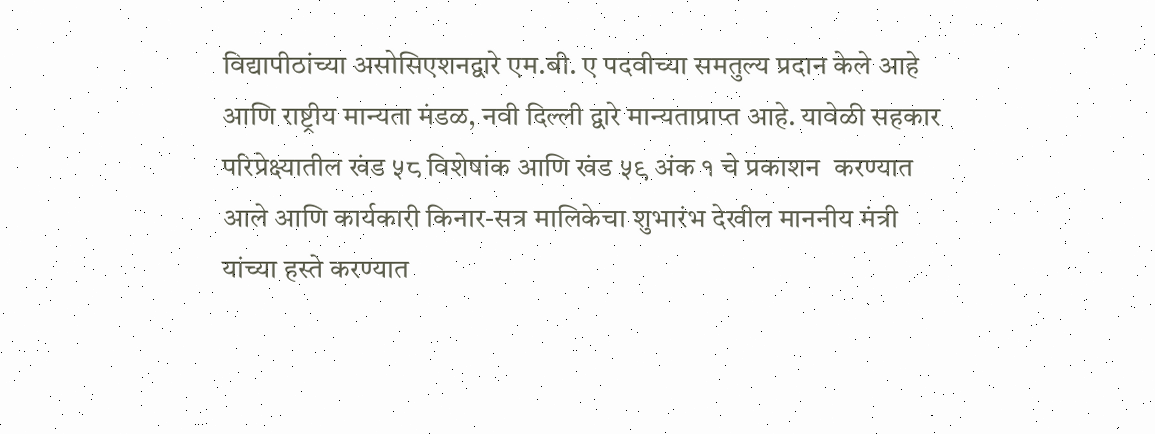विद्यापीठांच्या असोसिएशनद्वारे एम.बी. ए पदवीच्या समतुल्य प्रदान केले आहे आणि राष्ट्रीय मान्यता मंडळ, नवी दिल्ली द्वारे मान्यताप्राप्त आहे. यावेळी सहकार परिप्रेक्ष्यातील खंड ५८ विशेषांक आणि खंड ५९ अंक १ चे प्रकाशन  करण्यात आले आणि कार्यकारी किनार-सत्र मालिकेचा शुभारंभ देखील माननीय मंत्री यांच्या हस्ते करण्यात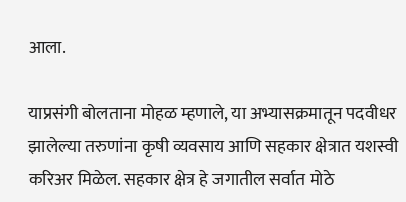आला.

याप्रसंगी बोलताना मोहळ म्हणाले, या अभ्यासक्रमातून पदवीधर झालेल्या तरुणांना कृषी व्यवसाय आणि सहकार क्षेत्रात यशस्वी करिअर मिळेल. सहकार क्षेत्र हे जगातील सर्वात मोठे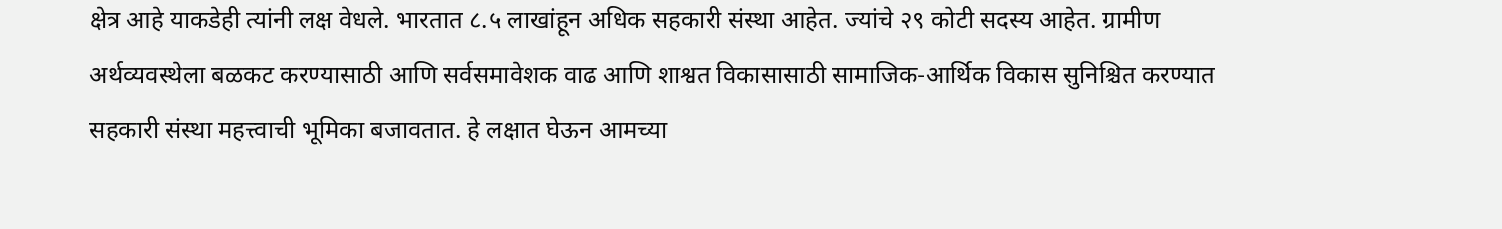क्षेत्र आहे याकडेही त्यांनी लक्ष वेधले. भारतात ८.५ लाखांहून अधिक सहकारी संस्था आहेत. ज्यांचे २९ कोटी सदस्य आहेत. ग्रामीण अर्थव्यवस्थेला बळकट करण्यासाठी आणि सर्वसमावेशक वाढ आणि शाश्वत विकासासाठी सामाजिक-आर्थिक विकास सुनिश्चित करण्यात सहकारी संस्था महत्त्वाची भूमिका बजावतात. हे लक्षात घेऊन आमच्या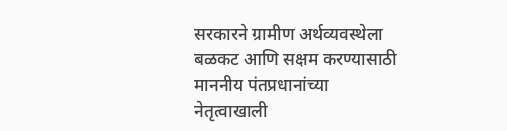सरकारने ग्रामीण अर्थव्यवस्थेला बळकट आणि सक्षम करण्यासाठी माननीय पंतप्रधानांच्या नेतृत्वाखाली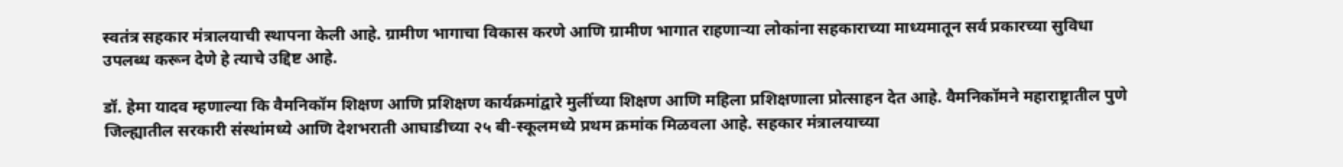स्वतंत्र सहकार मंत्रालयाची स्थापना केली आहे. ग्रामीण भागाचा विकास करणे आणि ग्रामीण भागात राहणाऱ्या लोकांना सहकाराच्या माध्यमातून सर्व प्रकारच्या सुविधा उपलब्ध करून देणे हे त्याचे उद्दिष्ट आहे.

डॉ. हेमा यादव म्हणाल्या कि वैमनिकॉम शिक्षण आणि प्रशिक्षण कार्यक्रमांद्वारे मुलींच्या शिक्षण आणि महिला प्रशिक्षणाला प्रोत्साहन देत आहे. वैमनिकॉमने महाराष्ट्रातील पुणे जिल्ह्यातील सरकारी संस्थांमध्ये आणि देशभराती आघाडीच्या २५ बी-स्कूलमध्ये प्रथम क्रमांक मिळवला आहे. सहकार मंत्रालयाच्या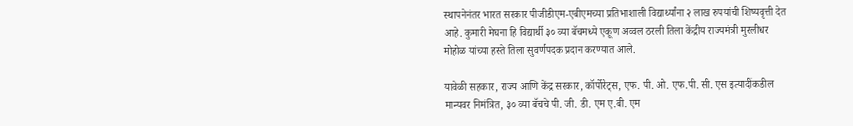स्थापनेनंतर भारत सरकार पीजीडीएम-एबीएमच्या प्रतिभाशाली विद्यार्थ्यांना २ लाख रुपयांची शिष्यवृत्ती देत आहे. कुमारी मेघना हि विद्यार्थी ३० व्या बॅचमध्ये एकूण अव्वल ठरली तिला केंद्रीय राज्यमंत्री मुरलीधर मोहोळ यांच्या हस्ते तिला सुवर्णपदक प्रदान करण्यात आले.

यावेळी सहकार, राज्य आणि केंद्र सरकार, कॉर्पोरेट्स, एफ. पी. ओ. एफ.पी. सी. एस इत्यादींकडील मान्यवर निमंत्रित, ३० व्या बॅचचे पी. जी. डी. एम ए.बी. एम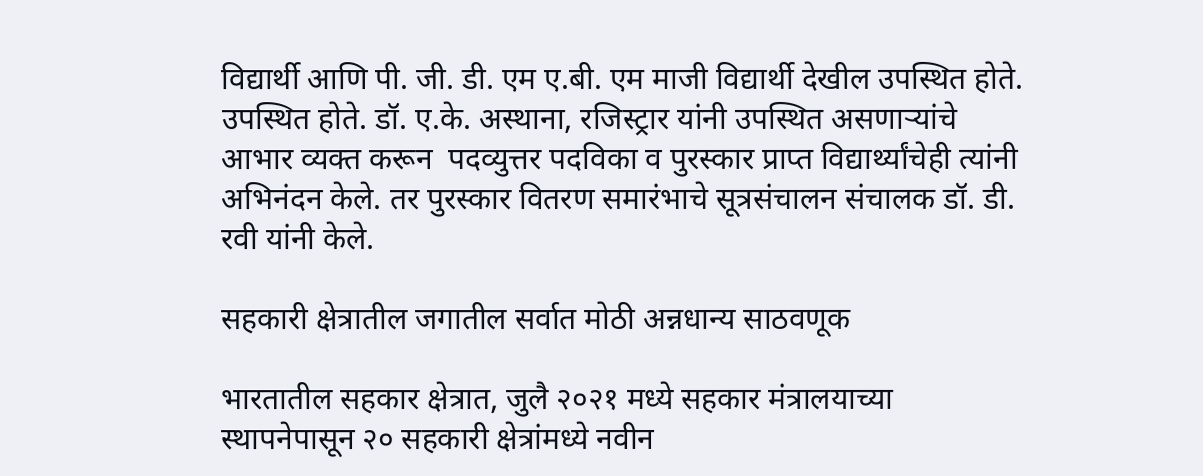विद्यार्थी आणि पी. जी. डी. एम ए.बी. एम माजी विद्यार्थी देखील उपस्थित होते. उपस्थित होते. डॉ. ए.के. अस्थाना, रजिस्ट्रार यांनी उपस्थित असणाऱ्यांचे आभार व्यक्त करून  पदव्युत्तर पदविका व पुरस्कार प्राप्त विद्यार्थ्यांचेही त्यांनी अभिनंदन केले. तर पुरस्कार वितरण समारंभाचे सूत्रसंचालन संचालक डॉ. डी. रवी यांनी केले.

सहकारी क्षेत्रातील जगातील सर्वात मोठी अन्नधान्य साठवणूक

भारतातील सहकार क्षेत्रात, जुलै २०२१ मध्ये सहकार मंत्रालयाच्या स्थापनेपासून २० सहकारी क्षेत्रांमध्ये नवीन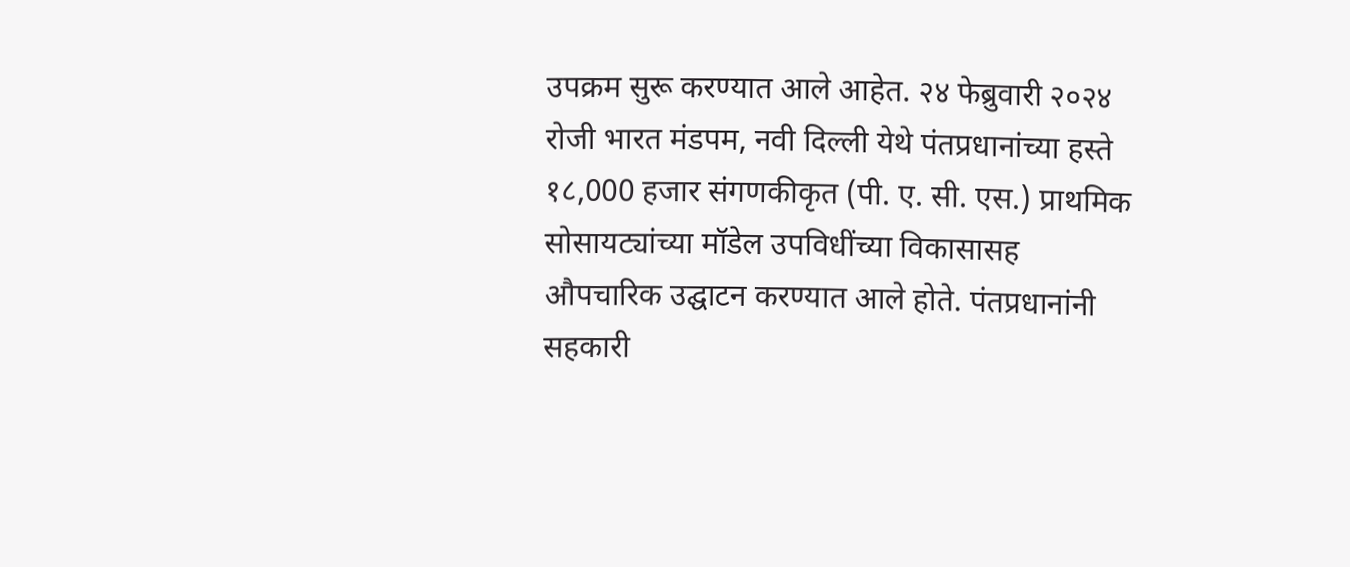उपक्रम सुरू करण्यात आले आहेत. २४ फेब्रुवारी २०२४ रोजी भारत मंडपम, नवी दिल्ली येथे पंतप्रधानांच्या हस्ते १८,000 हजार संगणकीकृत (पी. ए. सी. एस.) प्राथमिक सोसायट्यांच्या मॉडेल उपविधींच्या विकासासह औपचारिक उद्घाटन करण्यात आले होते. पंतप्रधानांनी सहकारी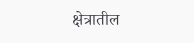क्षेत्रातील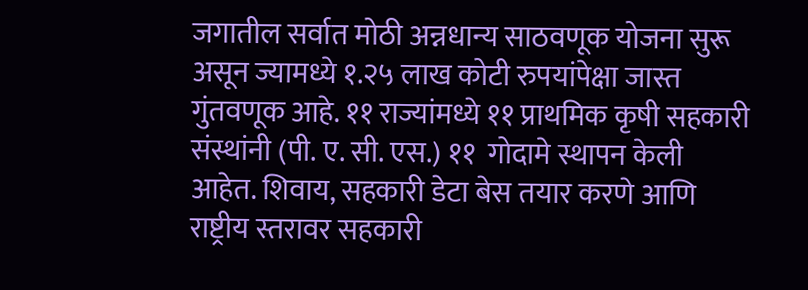जगातील सर्वात मोठी अन्नधान्य साठवणूक योजना सुरू असून ज्यामध्ये १.२५ लाख कोटी रुपयांपेक्षा जास्त गुंतवणूक आहे. ११ राज्यांमध्ये ११ प्राथमिक कृषी सहकारी संस्थांनी (पी. ए. सी. एस.) ११  गोदामे स्थापन केली आहेत. शिवाय, सहकारी डेटा बेस तयार करणे आणि राष्ट्रीय स्तरावर सहकारी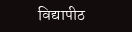विद्यापीठ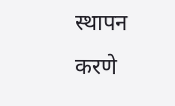स्थापन करणे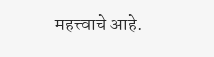महत्त्वाचे आहे.